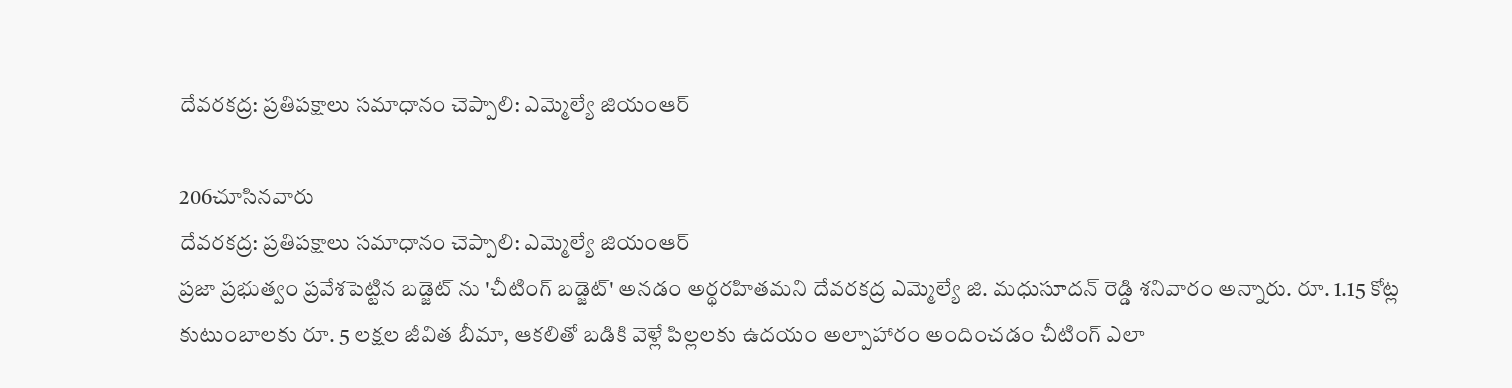దేవరకద్ర: ప్రతిపక్షాలు సమాధానం చెప్పాలి: ఎమ్మెల్యే జియంఆర్

206చూసినవారు
దేవరకద్ర: ప్రతిపక్షాలు సమాధానం చెప్పాలి: ఎమ్మెల్యే జియంఆర్
ప్రజా ప్రభుత్వం ప్రవేశపెట్టిన బడ్జెట్ ను 'చీటింగ్ బడ్జెట్' అనడం అర్థరహితమని దేవరకద్ర ఎమ్మెల్యే జి. మధుసూదన్ రెడ్డి శనివారం అన్నారు. రూ. 1.15 కోట్ల కుటుంబాలకు రూ. 5 లక్షల జీవిత బీమా, ఆకలితో బడికి వెళ్లే పిల్లలకు ఉదయం అల్పాహారం అందించడం చీటింగ్ ఎలా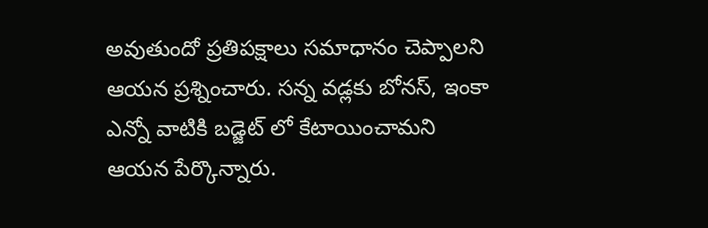అవుతుందో ప్రతిపక్షాలు సమాధానం చెప్పాలని ఆయన ప్రశ్నించారు. సన్న వడ్లకు బోనస్, ఇంకా ఎన్నో వాటికి బడ్జెట్ లో కేటాయించామని ఆయన పేర్కొన్నారు.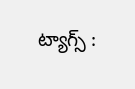ట్యాగ్స్ :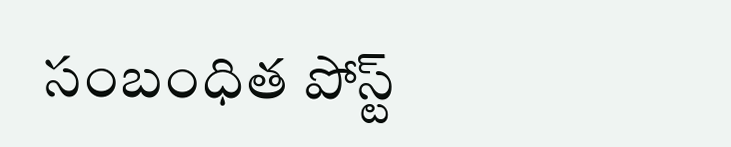సంబంధిత పోస్ట్